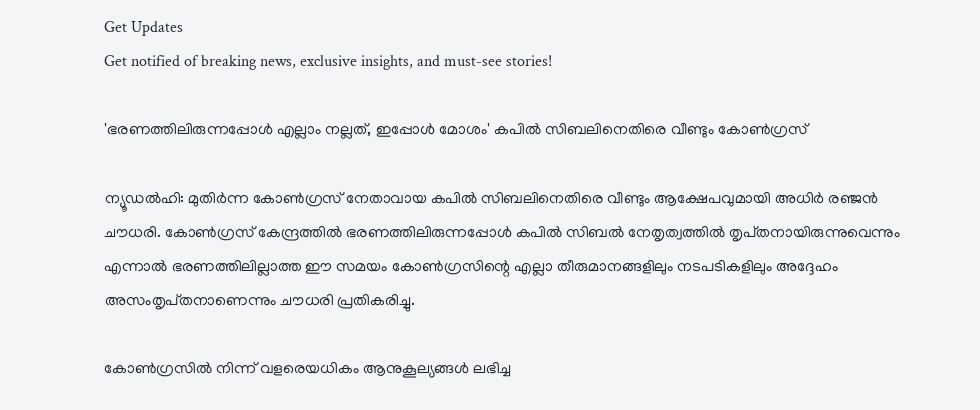Get Updates
Get notified of breaking news, exclusive insights, and must-see stories!

'ഭരണത്തിലിരുന്നപ്പോൾ എല്ലാം നല്ലത്, ഇപ്പോൾ മോശം' കപിൽ സിബലിനെതിരെ വീണ്ടും കോൺഗ്രസ്

ന്യൂഡൽഹി: മുതിർന്ന കോൺഗ്രസ് നേതാവായ കപിൽ സിബലിനെതിരെ വീണ്ടും ആക്ഷേപവുമായി അധിർ രഞ്ജൻ ചൗധരി. കോൺഗ്രസ് കേന്ദ്രത്തിൽ ഭരണത്തിലിരുന്നപ്പോൾ കപിൽ സിബൽ നേതൃത്വത്തിൽ തൃപ്‌തനായിരുന്നുവെന്നും എന്നാൽ ഭരണത്തിലില്ലാത്ത ഈ സമയം കോൺഗ്രസിന്റെ എല്ലാ തീരുമാനങ്ങളിലും നടപടികളിലും അദ്ദേഹം അസംതൃപ്‌തനാണെന്നും ചൗധരി പ്രതികരിച്ചു.

കോൺഗ്രസിൽ നിന്ന് വളരെയധികം ആനുകൂല്യങ്ങൾ ലഭിച്ച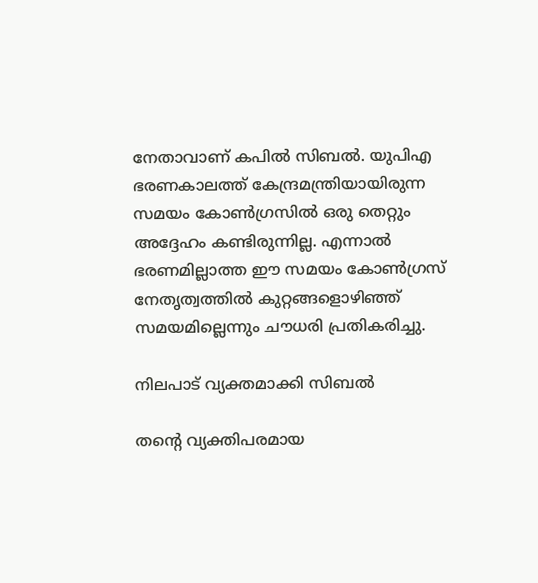നേതാവാണ് കപിൽ സിബൽ. യുപിഎ ഭരണകാലത്ത് കേന്ദ്രമന്ത്രിയായിരുന്ന സമയം കോൺഗ്രസിൽ ഒരു തെറ്റും അദ്ദേഹം കണ്ടിരുന്നില്ല. എന്നാൽ ഭരണമില്ലാത്ത ഈ സമയം കോൺഗ്രസ് നേതൃത്വത്തിൽ കുറ്റങ്ങളൊഴിഞ്ഞ് സമയമില്ലെന്നും ചൗധരി പ്രതികരിച്ചു.

നിലപാട് വ്യക്തമാക്കി സിബൽ

തന്റെ വ്യക്തിപരമായ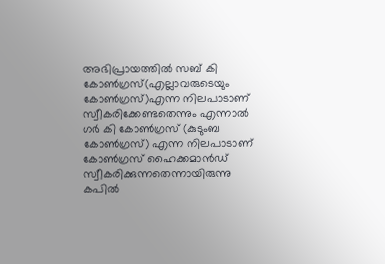അഭിപ്രായത്തിൽ സബ്‌ കി കോൺഗ്രസ്(എല്ലാവരുടെയും കോൺഗ്രസ്)എന്ന നിലപാടാണ് സ്വീകരിക്കേണ്ടതെന്നും എന്നാൽ ഗർ കി കോൺഗ്രസ് (കുടുംബ കോൺഗ്രസ്) എന്ന നിലപാടാണ് കോൺഗ്രസ് ഹൈക്കമാൻഡ് സ്വീകരിക്കുന്നതെന്നായിരുന്നു കപിൽ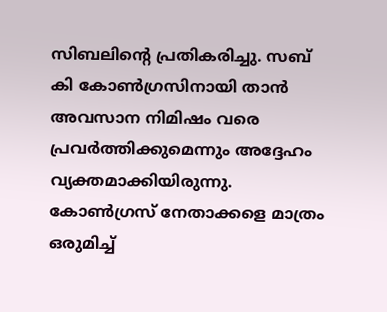സിബലിന്റെ പ്രതികരിച്ചു. സബ് കി കോൺഗ്രസിനായി താൻ അവസാന നിമിഷം വരെ പ്രവർത്തിക്കുമെന്നും അദ്ദേഹം വ്യക്തമാക്കിയിരുന്നു. കോൺഗ്രസ് നേതാക്കളെ മാത്രം ഒരുമിച്ച്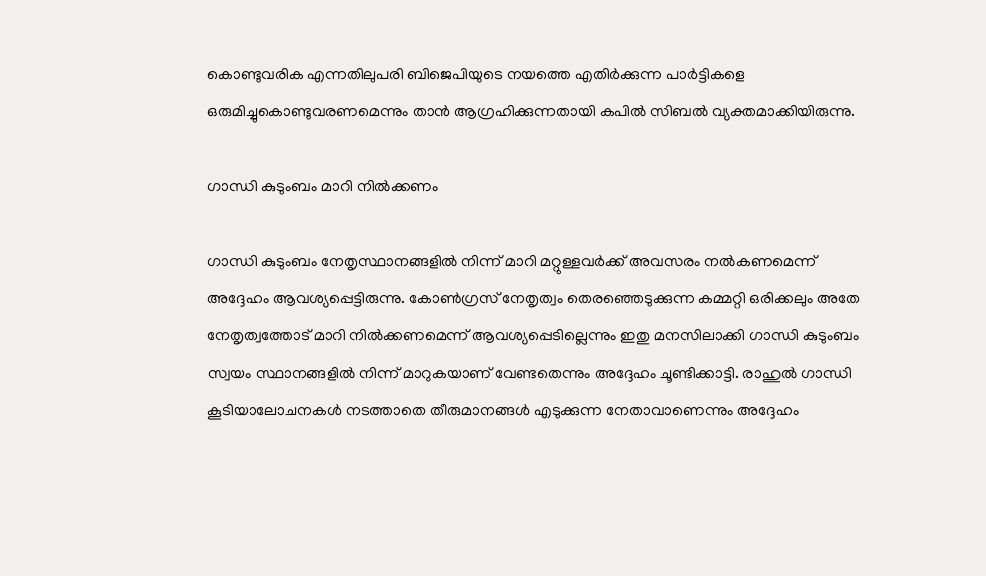കൊണ്ടുവരിക എന്നതിലുപരി ബിജെപിയുടെ നയത്തെ എതിർക്കുന്ന പാർട്ടികളെ ഒരുമിച്ചുകൊണ്ടുവരണമെന്നും താൻ ആഗ്രഹിക്കുന്നതായി കപിൽ സിബൽ വ്യക്തമാക്കിയിരുന്നു.

ഗാന്ധി കുടുംബം മാറി നിൽക്കണം

ഗാന്ധി കുടുംബം നേതൃസ്ഥാനങ്ങളിൽ നിന്ന് മാറി മറ്റുള്ളവർക്ക് അവസരം നൽകണമെന്ന് അദ്ദേഹം ആവശ്യപ്പെട്ടിരുന്നു. കോൺഗ്രസ് നേതൃത്വം തെരഞ്ഞെടുക്കുന്ന കമ്മറ്റി ഒരിക്കലും അതേ നേതൃത്വത്തോട് മാറി നിൽക്കണമെന്ന് ആവശ്യപ്പെടില്ലെന്നും ഇതു മനസിലാക്കി ഗാന്ധി കുടുംബം സ്വയം സ്ഥാനങ്ങളിൽ നിന്ന് മാറുകയാണ് വേണ്ടതെന്നും അദ്ദേഹം ചൂണ്ടിക്കാട്ടി. രാഹുൽ ഗാന്ധി കൂടിയാലോചനകൾ നടത്താതെ തീരുമാനങ്ങൾ എടുക്കുന്ന നേതാവാണെന്നും അദ്ദേഹം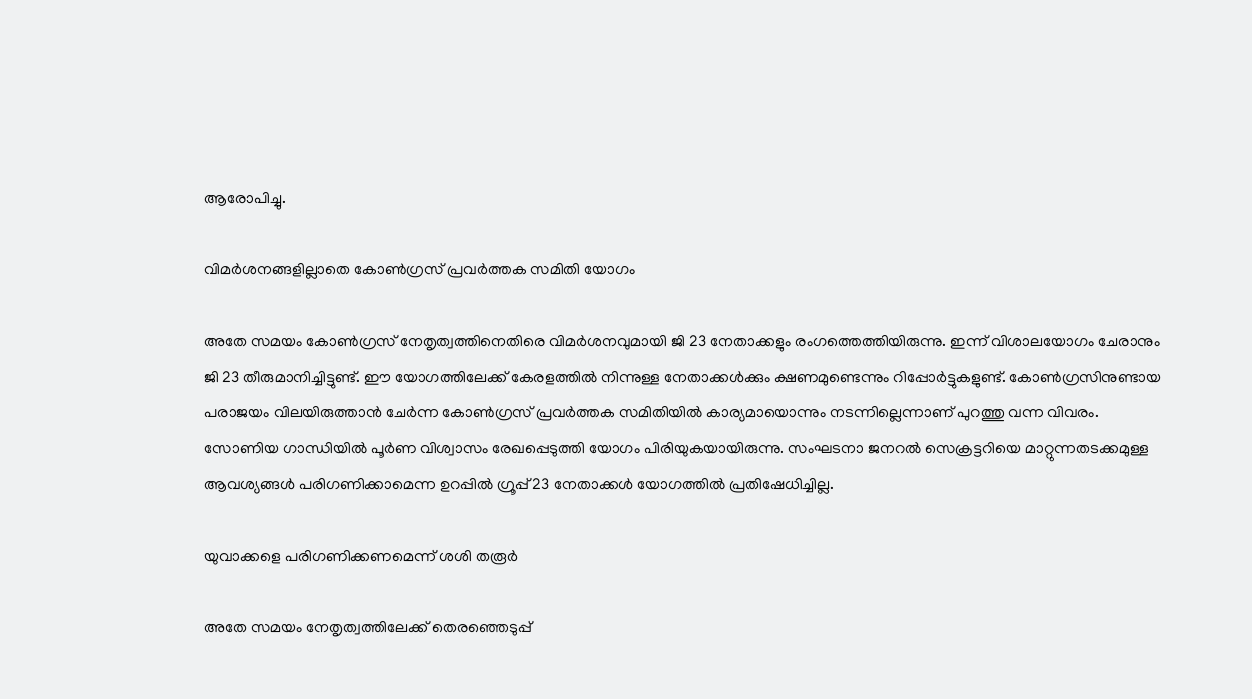ആരോപിച്ചു.

വിമർശനങ്ങളില്ലാതെ കോൺഗ്രസ് പ്രവർത്തക സമിതി യോഗം

അതേ സമയം കോൺഗ്രസ് നേതൃത്വത്തിനെതിരെ വിമർശനവുമായി ജി 23 നേതാക്കളും രംഗത്തെത്തിയിരുന്നു. ഇന്ന് വിശാലയോഗം ചേരാനും ജി 23 തീരുമാനിച്ചിട്ടുണ്ട്. ഈ യോഗത്തിലേക്ക് കേരളത്തിൽ നിന്നുള്ള നേതാക്കൾക്കും ക്ഷണമുണ്ടെന്നും റിപ്പോർട്ടുകളുണ്ട്. കോൺഗ്രസിനുണ്ടായ പരാജയം വിലയിരുത്താൻ ചേർന്ന കോൺഗ്രസ് പ്രവർത്തക സമിതിയിൽ കാര്യമായൊന്നും നടന്നില്ലെന്നാണ് പുറത്തു വന്ന വിവരം. സോണിയ ഗാന്ധിയിൽ പൂർണ വിശ്വാസം രേഖപ്പെടുത്തി യോഗം പിരിയുകയായിരുന്നു. സംഘടനാ ജനറൽ സെക്രട്ടറിയെ മാറ്റുന്നതടക്കമുള്ള ആവശ്യങ്ങൾ പരിഗണിക്കാമെന്ന ഉറപ്പിൽ ഗ്രൂപ്പ് 23 നേതാക്കൾ യോഗത്തിൽ പ്രതിഷേധിച്ചില്ല.

യുവാക്കളെ പരിഗണിക്കണമെന്ന് ശശി തരൂർ

അതേ സമയം നേതൃത്വത്തിലേക്ക് തെരഞ്ഞെടുപ്പ്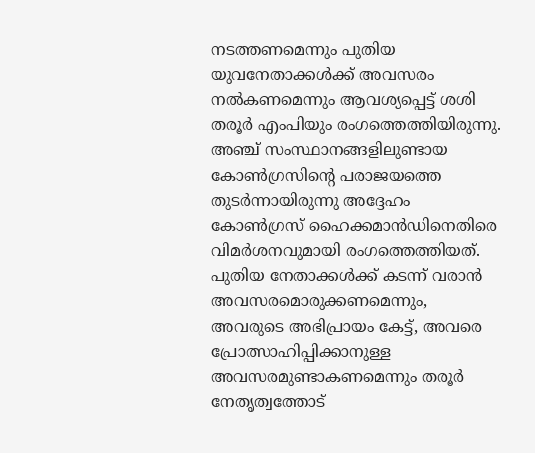നടത്തണമെന്നും പുതിയ യുവനേതാക്കൾക്ക് അവസരം നൽകണമെന്നും ആവശ്യപ്പെട്ട് ശശി തരൂർ എംപിയും രംഗത്തെത്തിയിരുന്നു. അഞ്ച് സംസ്ഥാനങ്ങളിലുണ്ടായ കോൺഗ്രസിന്റെ പരാജയത്തെ തുടർന്നായിരുന്നു അദ്ദേഹം കോൺഗ്രസ് ഹൈക്കമാൻഡിനെതിരെ വിമർശനവുമായി രംഗത്തെത്തിയത്. പുതിയ നേതാക്കൾക്ക് കടന്ന് വരാൻ അവസരമൊരുക്കണമെന്നും, അവരുടെ അഭിപ്രായം കേട്ട്, അവരെ പ്രോത്സാഹിപ്പിക്കാനുള്ള അവസരമുണ്ടാകണമെന്നും തരൂർ നേതൃത്വത്തോട്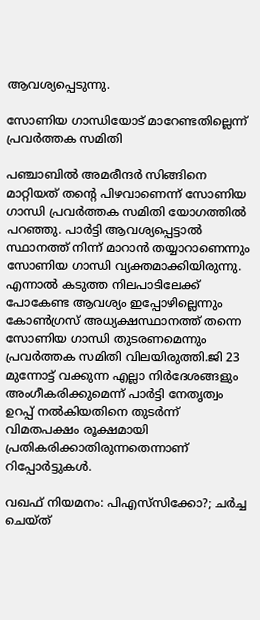ആവശ്യപ്പെടുന്നു.

സോണിയ ഗാന്ധിയോട് മാറേണ്ടതില്ലെന്ന് പ്രവർത്തക സമിതി

പഞ്ചാബില്‍ അമരീന്ദര്‍ സിങ്ങിനെ മാറ്റിയത് തന്‍റെ പിഴവാണെന്ന് സോണിയ ഗാന്ധി പ്രവർത്തക സമിതി യോഗത്തില്‍ പറഞ്ഞു. പാർട്ടി ആവശ്യപ്പെട്ടാൽ സ്ഥാനത്ത് നിന്ന് മാറാൻ തയ്യാറാണെന്നും സോണിയ ഗാന്ധി വ്യക്തമാക്കിയിരുന്നു. എന്നാൽ കടുത്ത നിലപാടിലേക്ക് പോകേണ്ട ആവശ്യം ഇപ്പോഴില്ലെന്നും കോൺഗ്രസ് അധ്യക്ഷസ്ഥാനത്ത് തന്നെ സോണിയ ഗാന്ധി തുടരണമെന്നും പ്രവർത്തക സമിതി വിലയിരുത്തി.ജി 23 മുന്നോട്ട് വക്കുന്ന എല്ലാ നിർദേശങ്ങളും അംഗീകരിക്കുമെന്ന് പാർട്ടി നേതൃത്വം ഉറപ്പ് നൽകിയതിനെ തുടർന്ന് വിമതപക്ഷം രൂക്ഷമായി പ്രതികരിക്കാതിരുന്നതെന്നാണ് റിപ്പോർട്ടുകൾ.

വഖഫ് നിയമനം: പിഎസ്‌സിക്കോ?; ചർച്ച ചെയ്ത്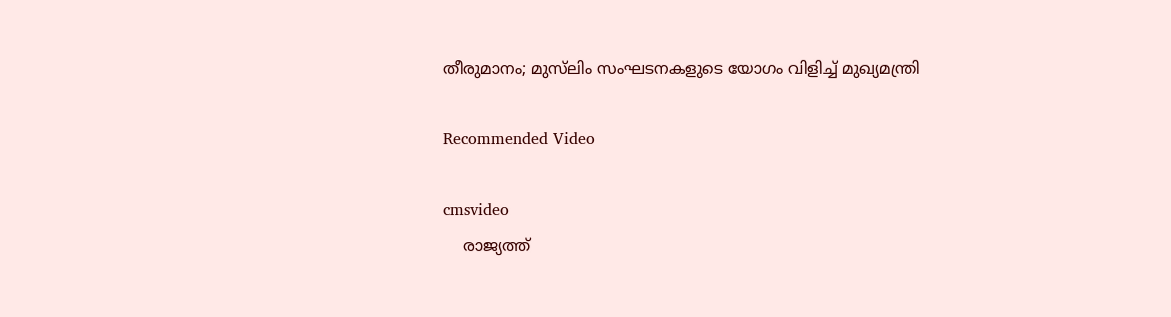തീരുമാനം; മുസ്‌ലിം സംഘടനകളുടെ യോഗം വിളിച്ച് മുഖ്യമന്ത്രി

Recommended Video

cmsvideo
    രാജ്യത്ത്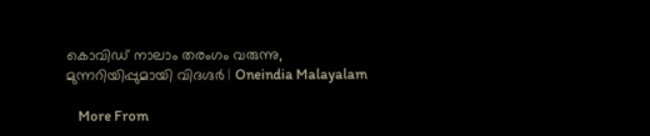കൊവിഡ് നാലാം തരംഗം വരുന്നു, മുന്നറിയിപ്പുമായി വിദഗ്ദര്‍ | Oneindia Malayalam

    More From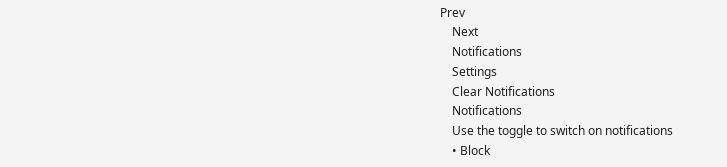Prev
    Next
    Notifications
    Settings
    Clear Notifications
    Notifications
    Use the toggle to switch on notifications
    • Block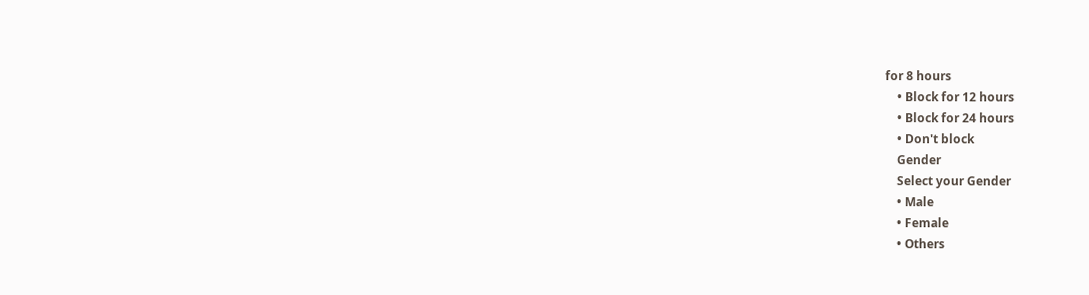for 8 hours
    • Block for 12 hours
    • Block for 24 hours
    • Don't block
    Gender
    Select your Gender
    • Male
    • Female
    • Others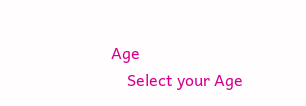Age
    Select your Age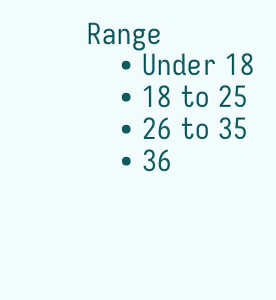Range
    • Under 18
    • 18 to 25
    • 26 to 35
    • 36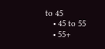to 45
    • 45 to 55
    • 55+